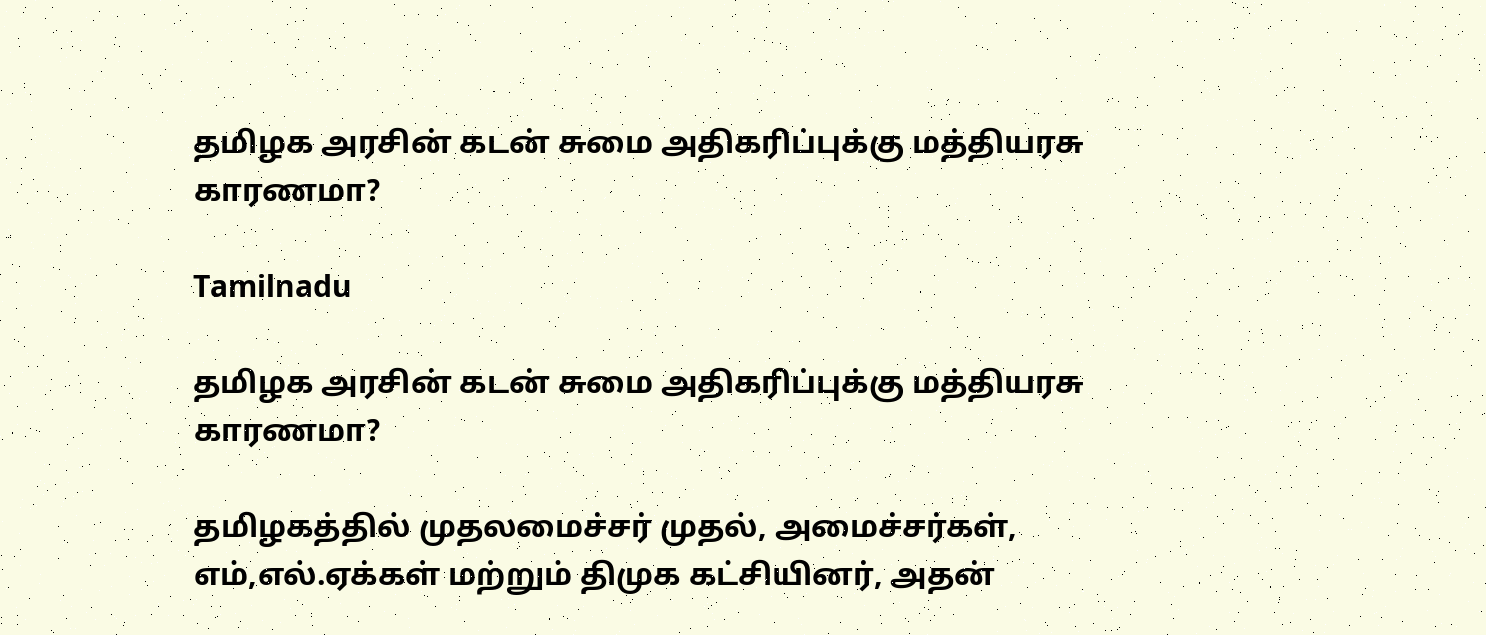தமிழக அரசின் கடன் சுமை அதிகரிப்புக்கு மத்தியரசு காரணமா?

Tamilnadu

தமிழக அரசின் கடன் சுமை அதிகரிப்புக்கு மத்தியரசு காரணமா?

தமிழகத்தில் முதலமைச்சர் முதல், அமைச்சர்கள், எம்,எல்.ஏக்கள் மற்றும் திமுக கட்சியினர், அதன்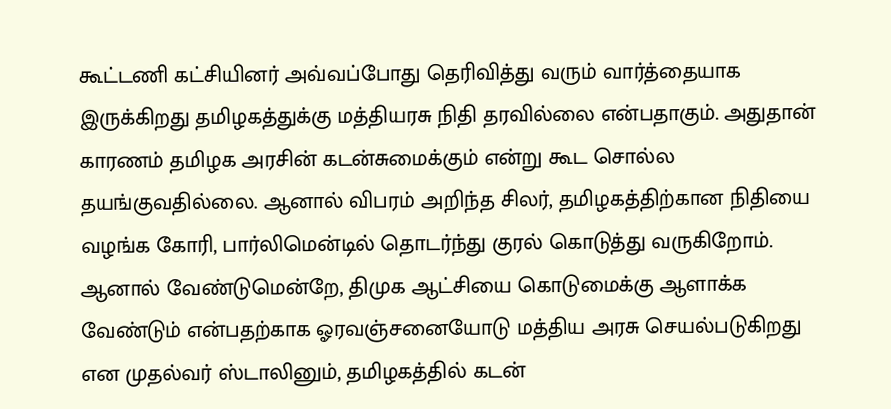கூட்டணி கட்சியினர் அவ்வப்போது தெரிவித்து வரும் வார்த்தையாக இருக்கிறது தமிழகத்துக்கு மத்தியரசு நிதி தரவில்லை என்பதாகும். அதுதான் காரணம் தமிழக அரசின் கடன்சுமைக்கும் என்று கூட சொல்ல தயங்குவதில்லை. ஆனால் விபரம் அறிந்த சிலர், தமிழகத்திற்கான நிதியை வழங்க கோரி, பார்லிமென்டில் தொடர்ந்து குரல் கொடுத்து வருகிறோம். ஆனால் வேண்டுமென்றே, திமுக ஆட்சியை கொடுமைக்கு ஆளாக்க வேண்டும் என்பதற்காக ஓரவஞ்சனையோடு மத்திய அரசு செயல்படுகிறது என முதல்வர் ஸ்டாலினும், தமிழகத்தில் கடன்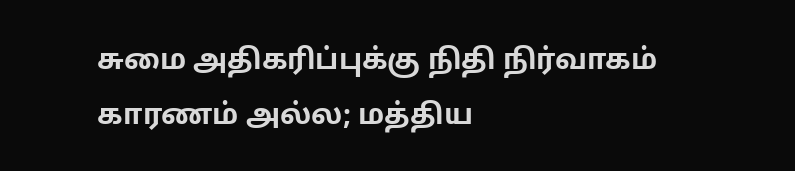சுமை அதிகரிப்புக்கு நிதி நிர்வாகம் காரணம் அல்ல; மத்திய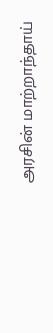அரசின் மாற்றாந்தாய்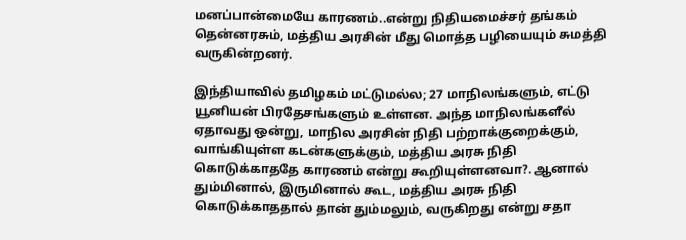மனப்பான்மையே காரணம்..என்று நிதியமைச்சர் தங்கம் தென்னரசும், மத்திய அரசின் மீது மொத்த பழியையும் சுமத்தி வருகின்றனர்.

இந்தியாவில் தமிழகம் மட்டுமல்ல; 27 மாநிலங்களும், எட்டு யூனியன் பிரதேசங்களும் உள்ளன. அந்த மாநிலங்களீல் ஏதாவது ஒன்று, மாநில அரசின் நிதி பற்றாக்குறைக்கும், வாங்கியுள்ள கடன்களுக்கும், மத்திய அரசு நிதி கொடுக்காததே காரணம் என்று கூறியுள்ளனவா?. ஆனால் தும்மினால், இருமினால் கூட, மத்திய அரசு நிதி கொடுக்காததால் தான் தும்மலும், வருகிறது என்று சதா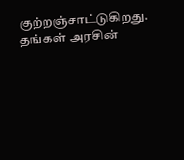குற்றஞ்சாட்டுகிறது. தங்கள் அரசின்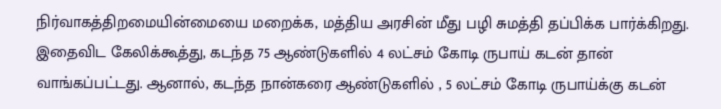நிர்வாகத்திறமையின்மையை மறைக்க, மத்திய அரசின் மீது பழி சுமத்தி தப்பிக்க பார்க்கிறது. இதைவிட கேலிக்கூத்து, கடந்த 75 ஆண்டுகளில் 4 லட்சம் கோடி ருபாய் கடன் தான் வாங்கப்பட்டது. ஆனால், கடந்த நான்கரை ஆண்டுகளில் , 5 லட்சம் கோடி ருபாய்க்கு கடன்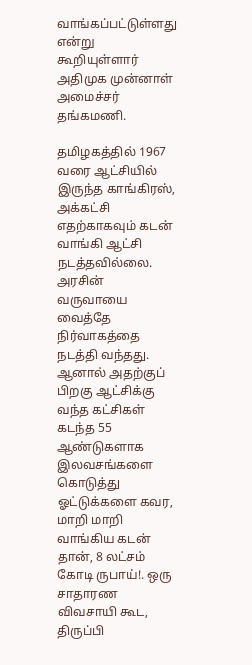வாங்கப்பட்டுள்ளது என்று கூறியுள்ளார் அதிமுக முன்னாள் அமைச்சர் தங்கமணி.

தமிழகத்தில் 1967 வரை ஆட்சியில் இருந்த காங்கிரஸ், அக்கட்சி எதற்காகவும் கடன் வாங்கி ஆட்சி நடத்தவில்லை. அரசின் வருவாயை வைத்தே நிர்வாகத்தை நடத்தி வந்தது. ஆனால் அதற்குப் பிறகு ஆட்சிக்கு வந்த கட்சிகள் கடந்த 55 ஆண்டுகளாக இலவசங்களை கொடுத்து ஓட்டுக்களை கவர, மாறி மாறி வாங்கிய கடன் தான், 8 லட்சம் கோடி ருபாய்!. ஒரு சாதாரண விவசாயி கூட, திருப்பி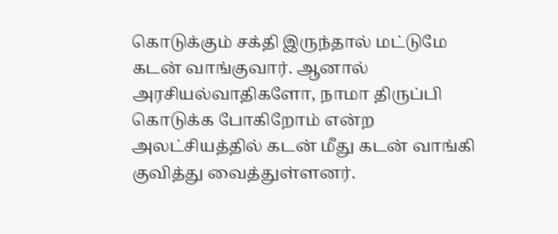கொடுக்கும் சக்தி இருந்தால் மட்டுமே கடன் வாங்குவார். ஆனால் அரசியல்வாதிகளோ, நாமா திருப்பி கொடுக்க போகிறோம் என்ற அலட்சியத்தில் கடன் மீது கடன் வாங்கி குவித்து வைத்துள்ளனர்.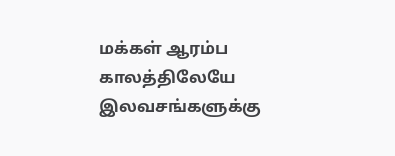மக்கள் ஆரம்ப காலத்திலேயே இலவசங்களுக்கு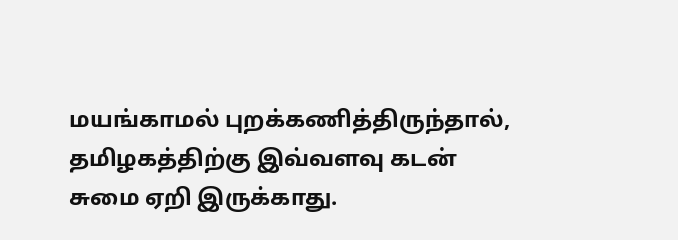மயங்காமல் புறக்கணித்திருந்தால், தமிழகத்திற்கு இவ்வளவு கடன் சுமை ஏறி இருக்காது.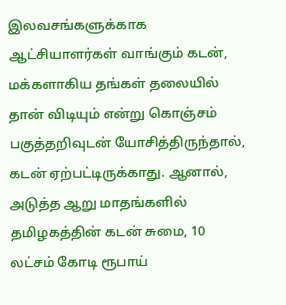இலவசங்களுக்காக ஆட்சியாளர்கள் வாங்கும் கடன், மக்களாகிய தங்கள் தலையில் தான் விடியும் என்று கொஞ்சம் பகுத்தறிவுடன் யோசித்திருந்தால், கடன் ஏற்பட்டிருக்காது. ஆனால், அடுத்த ஆறு மாதங்களில் தமிழகத்தின் கடன் சுமை, 10 லட்சம் கோடி ரூபாய்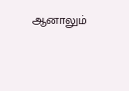ஆனாலும்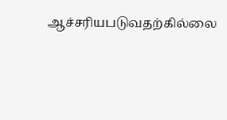ஆச்சரியபடுவதற்கில்லை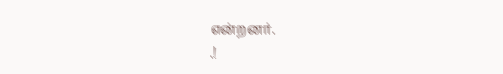என்றனர்.
.!